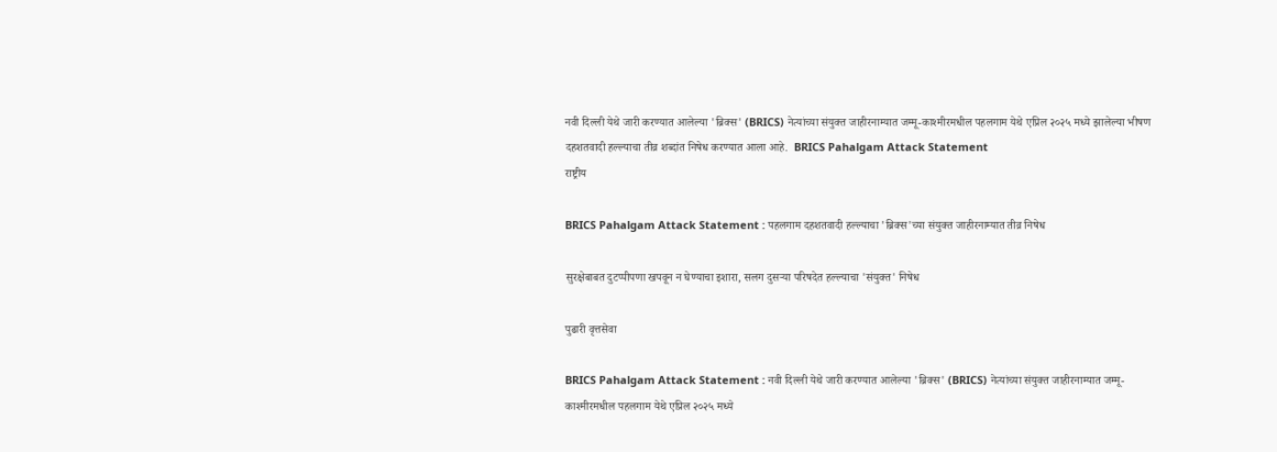नवी दिल्ली येथे जारी करण्यात आलेल्या 'ब्रिक्स' (BRICS) नेत्यांच्या संयुक्त जाहीरनाम्यात जम्मू-काश्मीरमधील पहलगाम येथे एप्रिल २०२५ मध्ये झालेल्या भीषण दहशतवादी हल्ल्याचा तीव्र शब्दांत निषेध करण्यात आला आहे.  BRICS Pahalgam Attack Statement
राष्ट्रीय

BRICS Pahalgam Attack Statement : पहलगाम दहशतवादी हल्ल्याचा 'ब्रिक्स'च्या संयुक्त जाहीरनाम्यात तीव्र निषेध

सुरक्षेबाबत दुटप्पीपणा खपवून न घेण्याचा इशारा, सलग दुसऱ्या परिषदेत हल्ल्याचा 'संयुक्त' निषेध

पुढारी वृत्तसेवा

BRICS Pahalgam Attack Statement : नवी दिल्ली येथे जारी करण्यात आलेल्या 'ब्रिक्स' (BRICS) नेत्यांच्या संयुक्त जाहीरनाम्यात जम्मू-काश्मीरमधील पहलगाम येथे एप्रिल २०२५ मध्ये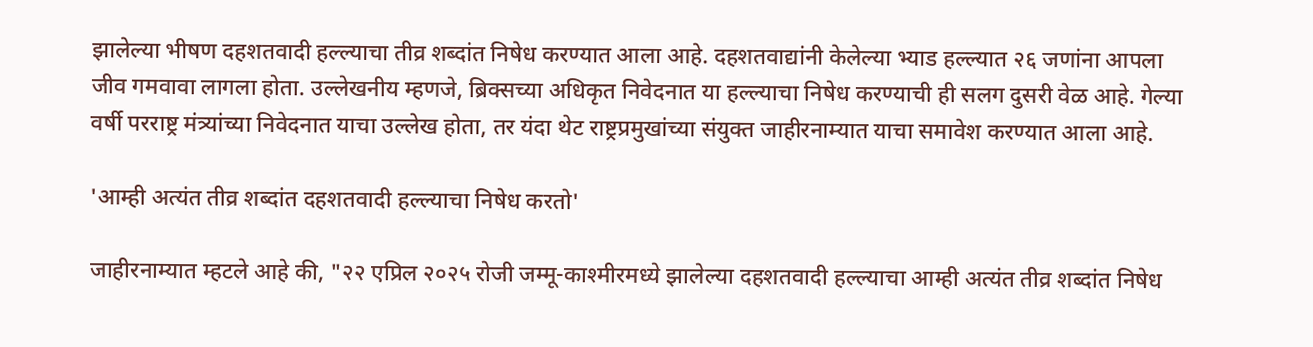झालेल्या भीषण दहशतवादी हल्ल्याचा तीव्र शब्दांत निषेध करण्यात आला आहे. दहशतवाद्यांनी केलेल्या भ्याड हल्ल्यात २६ जणांना आपला जीव गमवावा लागला होता. उल्लेखनीय म्हणजे, ब्रिक्सच्या अधिकृत निवेदनात या हल्ल्याचा निषेध करण्याची ही सलग दुसरी वेळ आहे. गेल्या वर्षी परराष्ट्र मंत्र्यांच्या निवेदनात याचा उल्लेख होता, तर यंदा थेट राष्ट्रप्रमुखांच्या संयुक्त जाहीरनाम्यात याचा समावेश करण्यात आला आहे.

'आम्ही अत्यंत तीव्र शब्दांत दहशतवादी हल्ल्याचा निषेध करतो'

जाहीरनाम्यात म्हटले आहे की, "२२ एप्रिल २०२५ रोजी जम्मू-काश्मीरमध्ये झालेल्या दहशतवादी हल्ल्याचा आम्ही अत्यंत तीव्र शब्दांत निषेध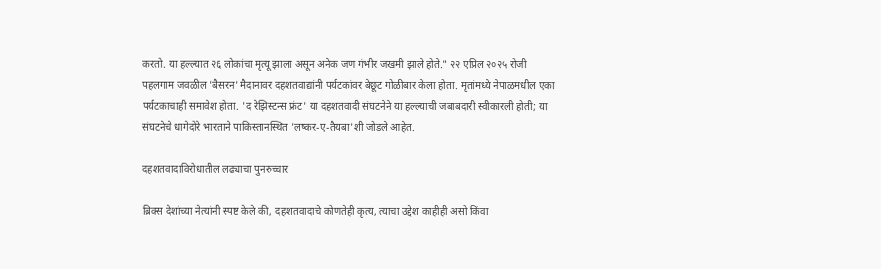करतो. या हल्ल्यात २६ लोकांचा मृत्यू झाला असून अनेक जण गंभीर जखमी झाले होते." २२ एप्रिल २०२५ रोजी पहलगाम जवळील 'बैसरन' मैदानावर दहशतवाद्यांनी पर्यटकांवर बेछूट गोळीबार केला होता. मृतांमध्ये नेपाळमधील एका पर्यटकाचाही समावेश होता. 'द रेझिस्टन्स फ्रंट' या दहशतवादी संघटनेने या हल्ल्याची जबाबदारी स्वीकारली होती; या संघटनेचे धागेदोरे भारताने पाकिस्तानस्थित 'लष्कर-ए-तैयबा'शी जोडले आहेत.

दहशतवादाविरोधातील लढ्याचा पुनरुच्चार

ब्रिक्स देशांच्या नेत्यांनी स्पष्ट केले की, दहशतवादाचे कोणतेही कृत्य, त्याचा उद्देश काहीही असो किंवा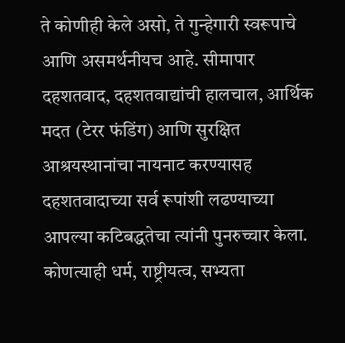ते कोणीही केले असो, ते गुन्हेगारी स्वरूपाचे आणि असमर्थनीयच आहे. सीमापार दहशतवाद, दहशतवाद्यांची हालचाल, आर्थिक मदत (टेरर फंडिंग) आणि सुरक्षित आश्रयस्थानांचा नायनाट करण्यासह दहशतवादाच्या सर्व रूपांशी लढण्याच्या आपल्या कटिबद्धतेचा त्यांनी पुनरुच्चार केला. कोणत्याही धर्म, राष्ट्रीयत्व, सभ्यता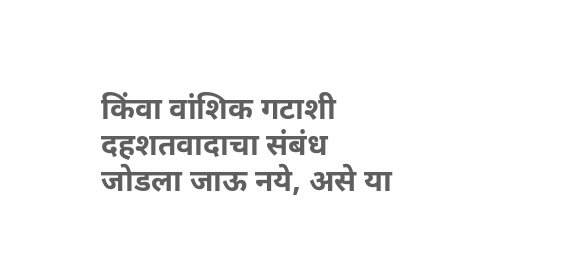किंवा वांशिक गटाशी दहशतवादाचा संबंध जोडला जाऊ नये, असे या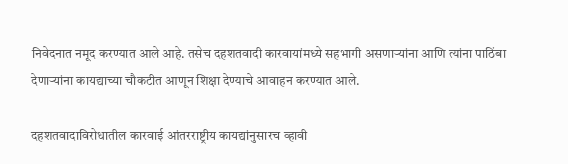निवेदनात नमूद करण्यात आले आहे. तसेच दहशतवादी कारवायांमध्ये सहभागी असणाऱ्यांना आणि त्यांना पाठिंबा देणाऱ्यांना कायद्याच्या चौकटीत आणून शिक्षा देण्याचे आवाहन करण्यात आले.

दहशतवादाविरोधातील कारवाई आंतरराष्ट्रीय कायद्यांनुसारच व्हावी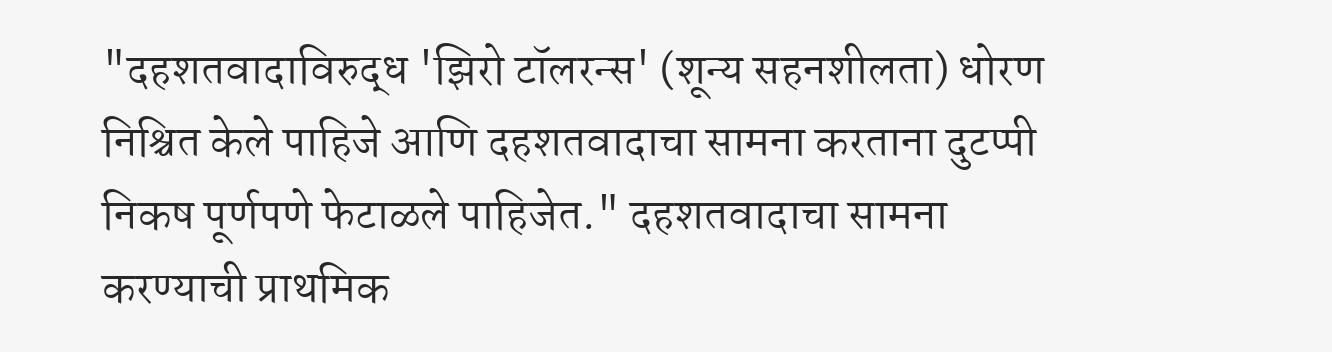"दहशतवादाविरुद्ध 'झिरो टॉलरन्स' (शून्य सहनशीलता) धोरण निश्चित केले पाहिजे आणि दहशतवादाचा सामना करताना दुटप्पी निकष पूर्णपणे फेटाळले पाहिजेत." दहशतवादाचा सामना करण्याची प्राथमिक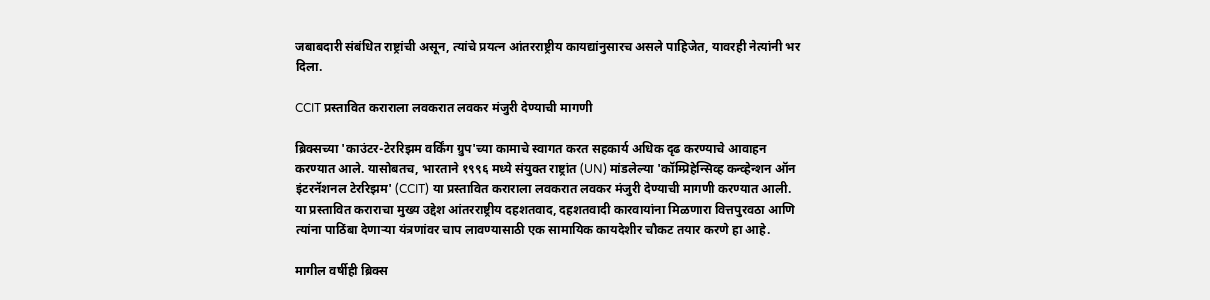जबाबदारी संबंधित राष्ट्रांची असून, त्यांचे प्रयत्न आंतरराष्ट्रीय कायद्यांनुसारच असले पाहिजेत, यावरही नेत्यांनी भर दिला.

CCIT प्रस्तावित कराराला लवकरात लवकर मंजुरी देण्याची मागणी

ब्रिक्सच्या 'काउंटर-टेररिझम वर्किंग ग्रुप'च्या कामाचे स्वागत करत सहकार्य अधिक दृढ करण्याचे आवाहन करण्यात आले. यासोबतच, भारताने १९९६ मध्ये संयुक्त राष्ट्रांत (UN) मांडलेल्या 'कॉम्प्रिहेन्सिव्ह कन्व्हेन्शन ऑन इंटरनॅशनल टेररिझम' (CCIT) या प्रस्तावित कराराला लवकरात लवकर मंजुरी देण्याची मागणी करण्यात आली. या प्रस्तावित कराराचा मुख्य उद्देश आंतरराष्ट्रीय दहशतवाद, दहशतवादी कारवायांना मिळणारा वित्तपुरवठा आणि त्यांना पाठिंबा देणाऱ्या यंत्रणांवर चाप लावण्यासाठी एक सामायिक कायदेशीर चौकट तयार करणे हा आहे.

मागील वर्षीही ब्रिक्स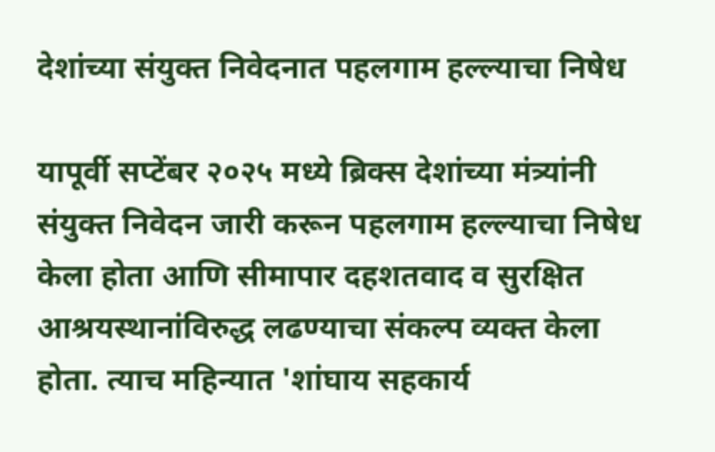देशांच्या संयुक्त निवेदनात पहलगाम हल्ल्याचा निषेध

यापूर्वी सप्टेंबर २०२५ मध्ये ब्रिक्स देशांच्या मंत्र्यांनी संयुक्त निवेदन जारी करून पहलगाम हल्ल्याचा निषेध केला होता आणि सीमापार दहशतवाद व सुरक्षित आश्रयस्थानांविरुद्ध लढण्याचा संकल्प व्यक्त केला होता. त्याच महिन्यात 'शांघाय सहकार्य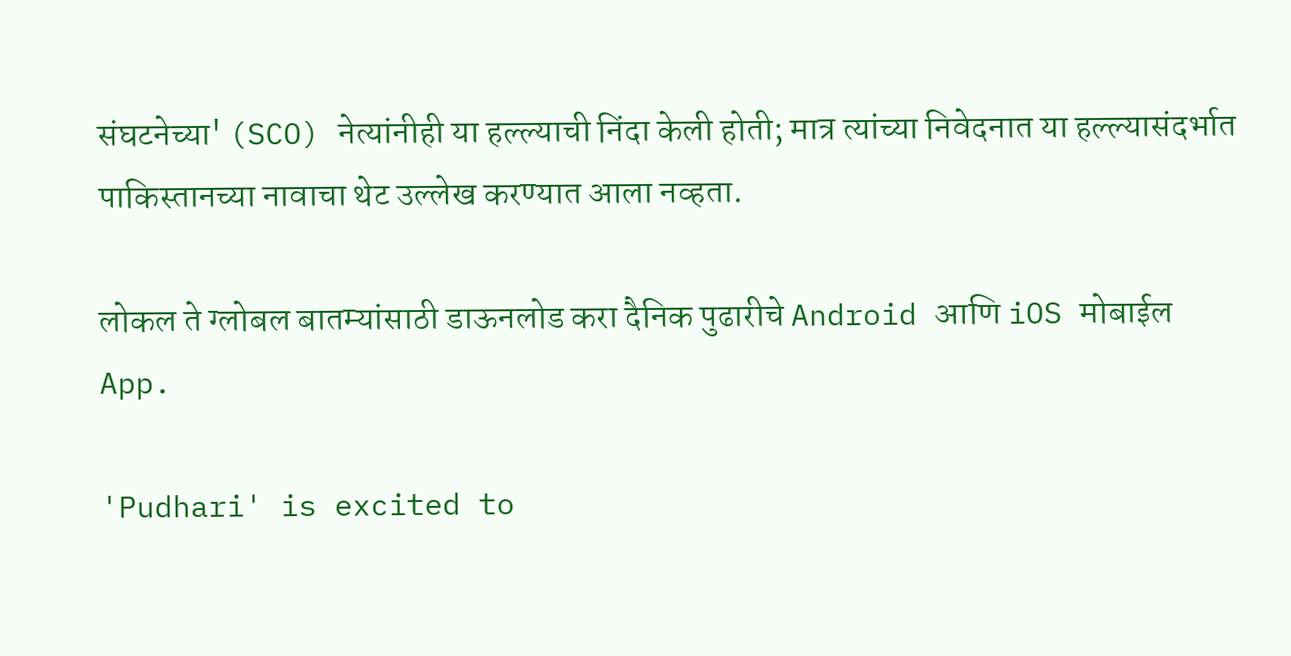संघटनेच्या' (SCO) नेत्यांनीही या हल्ल्याची निंदा केली होती; मात्र त्यांच्या निवेदनात या हल्ल्यासंदर्भात पाकिस्तानच्या नावाचा थेट उल्लेख करण्यात आला नव्हता.

लोकल ते ग्लोबल बातम्यांसाठी डाऊनलोड करा दैनिक पुढारीचे Android आणि iOS मोबाईल App.

'Pudhari' is excited to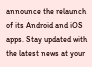announce the relaunch of its Android and iOS apps. Stay updated with the latest news at your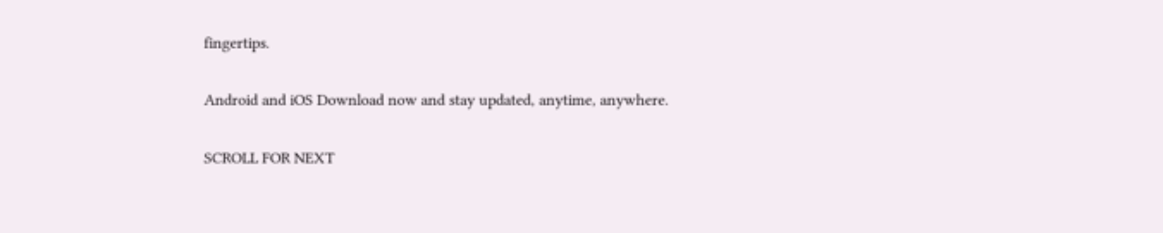fingertips.

Android and iOS Download now and stay updated, anytime, anywhere.

SCROLL FOR NEXT